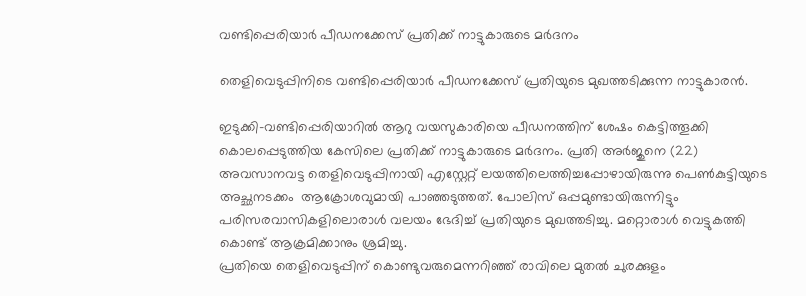വണ്ടിപ്പെരിയാര്‍ പീഡനക്കേസ് പ്രതിക്ക് നാട്ടുകാരുടെ മര്‍ദനം

തെളിവെടുപ്പിനിടെ വണ്ടിപ്പെരിയാര്‍ പീഡനക്കേസ് പ്രതിയുടെ മുഖത്തടിക്കുന്ന നാട്ടുകാരന്‍.

ഇടുക്കി-വണ്ടിപ്പെരിയാറില്‍ ആറു വയസുകാരിയെ പീഡനത്തിന് ശേഷം കെട്ടിത്തൂക്കി കൊലപ്പെടുത്തിയ കേസിലെ പ്രതിക്ക് നാട്ടുകാരുടെ മര്‍ദനം. പ്രതി അര്‍ജുനെ (22) അവസാനവട്ട തെളിവെടുപ്പിനായി എസ്റ്റേറ്റ് ലയത്തിലെത്തിച്ചപ്പോഴായിരുന്നു പെണ്‍കുട്ടിയുടെ അച്ഛനടക്കം  ആക്രോശവുമായി പാഞ്ഞടുത്തത്. പോലിസ് ഒപ്പമുണ്ടായിരുന്നിട്ടും പരിസരവാസികളിലൊരാള്‍ വലയം ഭേദിച്ച് പ്രതിയുടെ മുഖത്തടിച്ചു. മറ്റൊരാള്‍ വെട്ടുകത്തി കൊണ്ട് ആക്രമിക്കാനും ശ്രമിച്ചു.
പ്രതിയെ തെളിവെടുപ്പിന് കൊണ്ടുവരുമെന്നറിഞ്ഞ് രാവിലെ മുതല്‍ ചുരക്കുളം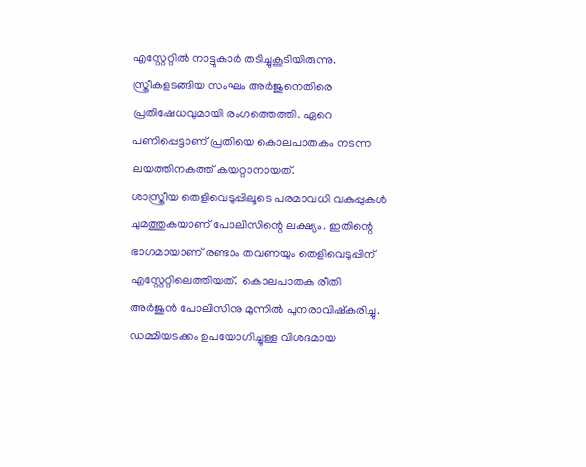എസ്റ്റേറ്റില്‍ നാട്ടുകാര്‍ തടിച്ചുകൂടിയിരുന്നു. സ്ത്രീകളടങ്ങിയ സംഘം അര്‍ജുനെതിരെ പ്രതിഷേധവുമായി രംഗത്തെത്തി. ഏറെ പണിപ്പെട്ടാണ് പ്രതിയെ കൊലപാതകം നടന്ന ലയത്തിനകത്ത് കയറ്റാനായത്.
ശാസ്ത്രീയ തെളിവെടുപ്പിലൂടെ പരമാവധി വകുപ്പുകള്‍ ചുമത്തുകയാണ് പോലിസിന്റെ ലക്ഷ്യം. ഇതിന്റെ ഭാഗമായാണ് രണ്ടാം തവണയും തെളിവെടുപ്പിന് എസ്റ്റേറ്റിലെത്തിയത്.  കൊലപാതക രീതി അര്‍ജുന്‍ പോലിസിനു മുന്നില്‍ പുനരാവിഷ്‌കരിച്ചു. ഡമ്മിയടക്കം ഉപയോഗിച്ചുള്ള വിശദമായ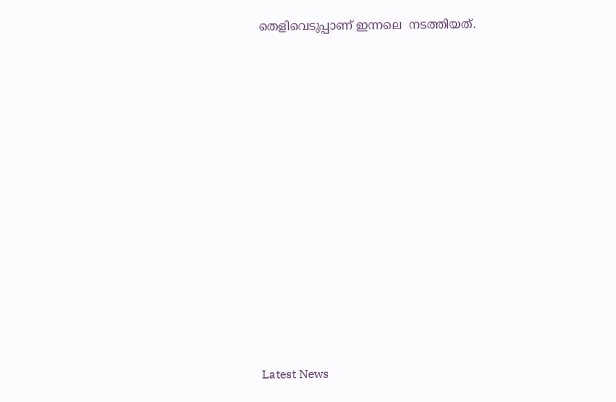തെളിവെടുപ്പാണ് ഇന്നലെ  നടത്തിയത്.












Latest News